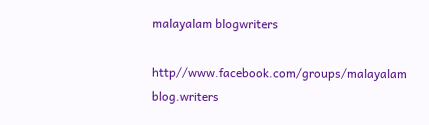malayalam blogwriters

http//www.facebook.com/groups/malayalam blog.writers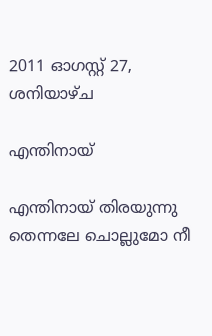2011 ഓഗസ്റ്റ് 27, ശനിയാഴ്‌ച

എന്തിനായ്

എന്തിനായ് തിരയുന്നു
തെന്നലേ ചൊല്ലുമോ നീ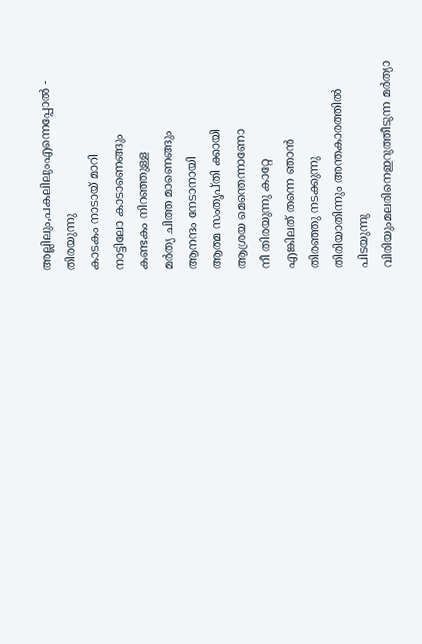അല്ലിലും,പകലിലുംഎന്നെപ്പോല്‍ -
തിരയുന്നു
കാടകം നാടായ് മാറി
നാട്ടിലോ കാടാണെങ്ങും
കണ്ടകം നിറഞ്ഞുള്ള
മര്‍ത്യ ചിത്ത മാണെങ്ങും
ആനന്ദം നേടാനായി
ആത്മ സംതൃപ്തി ക്കായി
ആശ്രയ മെന്തെന്നാണോ
നീ തിരയുന്നു കാറ്റേ
എങ്കിലത് തന്നെ ഞാന്‍
തിരഞ്ഞു നടക്കുന്നു
തിരിയാതിന്നും അന്തകാരത്തില്‍
പിടയുന്നു
വിരിയുംമലരിനെഇറുത്തീടുന്ന മര്‍ത്യാ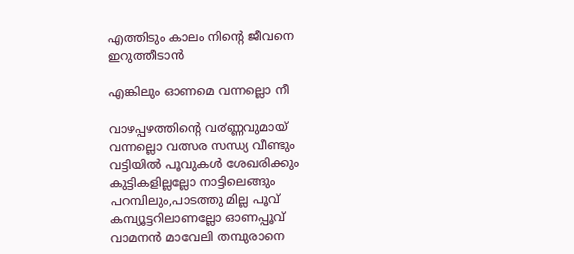എത്തിടും കാലം നിന്റെ ജീവനെ
ഇറുത്തീടാന്‍

എങ്കിലും ഓണമെ വന്നല്ലൊ നീ

വാഴപ്പഴത്തിന്റെ വ൪ണ്ണവുമായ്
വന്നല്ലൊ വത്സര സന്ധ്യ വീണ്ടും
വട്ടിയില്‍ പൂവുകള്‍ ശേഖരിക്കും
കുട്ടികളില്ലല്ലോ നാട്ടിലെങ്ങും
പറമ്പിലും,പാടത്തു മില്ല പൂവ്
കമ്പ്യൂട്ടറിലാണല്ലോ ഓണപ്പൂവ്
വാമനന്‍ മാവേലി തമ്പുരാനെ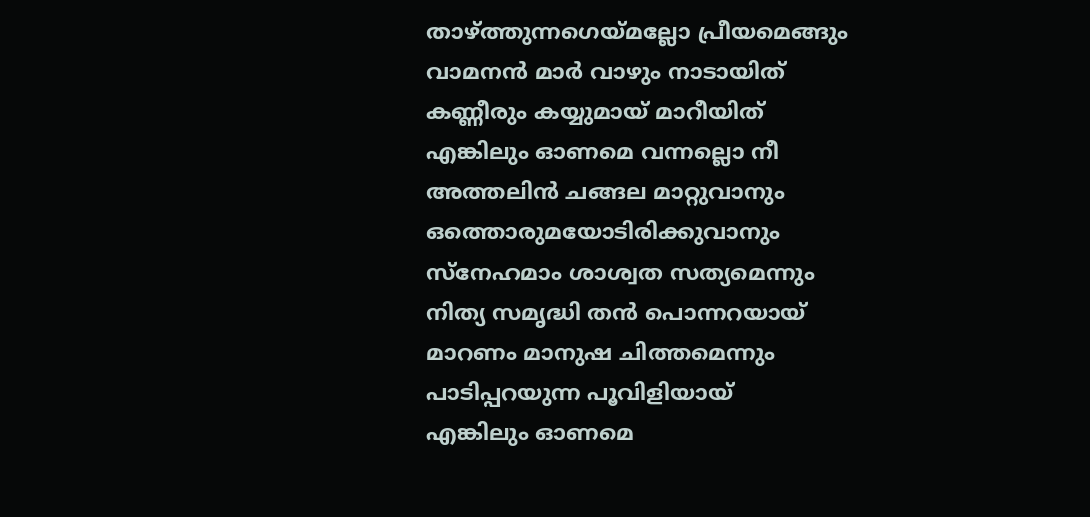താഴ്ത്തുന്നഗെയ്മല്ലോ പ്രീയമെങ്ങും
വാമനന്‍ മാര്‍ വാഴും നാടായിത്
കണ്ണീരും കയ്യുമായ് മാറീയിത്
എങ്കിലും ഓണമെ വന്നല്ലൊ നീ
അത്തലിന്‍ ചങ്ങല മാറ്റുവാനും
ഒത്തൊരുമയോടിരിക്കുവാനും
സ്നേഹമാം ശാശ്വത സത്യമെന്നും
നിത്യ സമൃദ്ധി തന്‍ പൊന്നറയായ്‌
മാറണം മാനുഷ ചിത്തമെന്നും
പാടിപ്പറയുന്ന പൂവിളിയായ്
എങ്കിലും ഓണമെ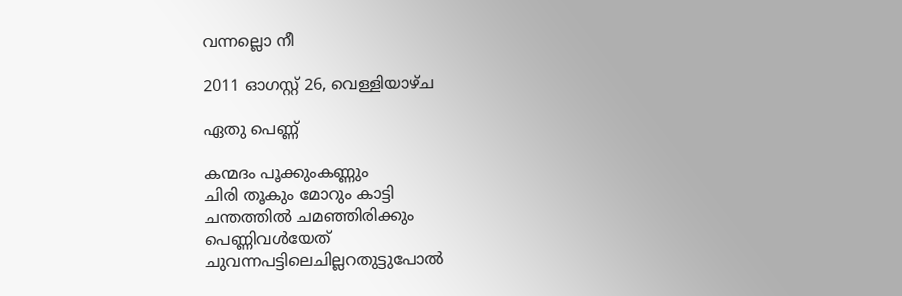വന്നല്ലൊ നീ

2011 ഓഗസ്റ്റ് 26, വെള്ളിയാഴ്‌ച

ഏതു പെണ്ണ്

കന്മദം പൂക്കുംകണ്ണും
ചിരി തൂകും മോറും കാട്ടി
ചന്തത്തില്‍ ചമഞ്ഞിരിക്കും
പെണ്ണിവള്‍യേത്
ചുവന്നപട്ടിലെചില്ലറതുട്ടുപോല്‍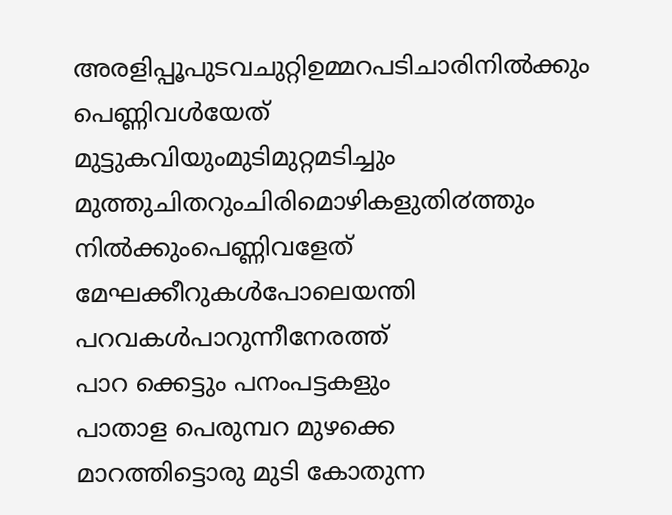അരളിപ്പൂപുടവചുറ്റിഉമ്മറപടിചാരിനില്‍ക്കും
പെണ്ണിവള്‍യേത്
മുട്ടുകവിയുംമുടിമുറ്റമടിച്ചും
മുത്തുചിതറുംചിരിമൊഴികളുതി൪ത്തും
നില്‍ക്കുംപെണ്ണിവളേത്
മേഘക്കീറുകള്‍പോലെയന്തി
പറവകള്‍പാറുന്നീനേരത്ത്
പാറ ക്കെട്ടും പനംപട്ടകളും
പാതാള പെരുമ്പറ മുഴക്കെ
മാറത്തിട്ടൊരു മുടി കോതുന്ന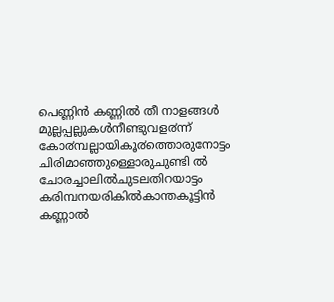പെണ്ണിന്‍ കണ്ണില്‍ തീ നാളങ്ങള്‍
മുല്ലപ്പല്ലുകള്‍നീണ്ടുവള൪ന്ന്
കോ൪മ്പല്ലായികൂ൪ത്തൊരുനോട്ടം
ചിരിമാഞ്ഞുള്ളൊരുചുണ്ടി ല്‍
ചോരച്ചാലില്‍ചുടലതിറയാട്ടം
കരിമ്പനയരികില്‍കാന്തകൂട്ടിന്‍
കണ്ണാല്‍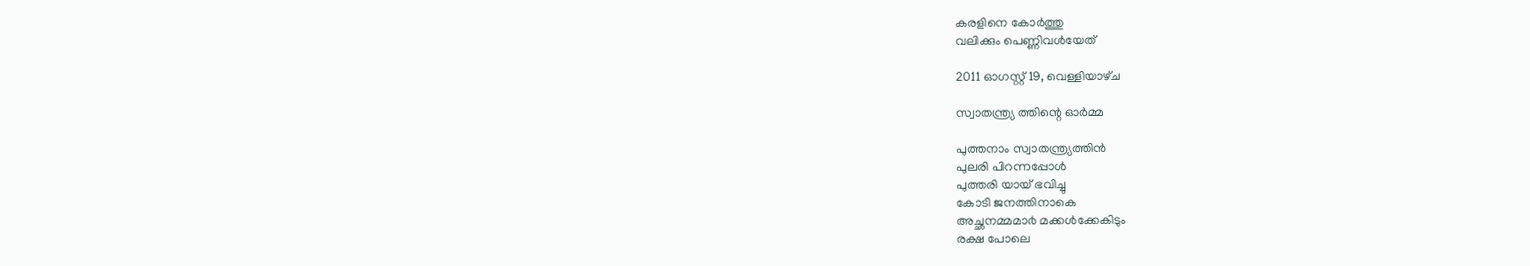കരളിനെ കോര്‍ത്തു
വലിക്കും പെണ്ണിവള്‍യേത്

2011 ഓഗസ്റ്റ് 19, വെള്ളിയാഴ്‌ച

സ്വാതന്ത്ര്യ ത്തിന്റെ ഓര്‍മ്മ

പുത്തനാം സ്വാതന്ത്ര്യത്തിന്‍
പുലരി പിറന്നപ്പോള്‍
പുത്തരി യായ് ഭവിച്ചു
കോടി ജനത്തിനാകെ
അച്ഛനമ്മമാ൪ മക്കള്‍ക്കേകിടും
രക്ഷ പോലെ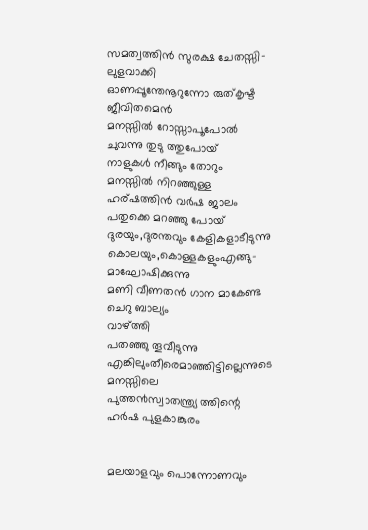സമത്വത്തിന്‍ സുരക്ഷ ചേതസ്സി-
ലുളവാക്കി
ഓണപ്പൂന്തേനൂറുന്നോ രുത്കൃഷ്ട
ജീവിതമെന്‍
മനസ്സില്‍ റോസ്സാപൂപോല്‍
ചുവന്നു തുടു ത്തുപോയ്
നാളുകള്‍ നീങ്ങും തോറും
മനസ്സില്‍ നിറഞ്ഞുള്ള
ഹര്ഷത്തിന്‍ വര്‍ഷ ജാലം
പതുക്കെ മറഞ്ഞു പോയ്‌
ദുരയും,ദുരന്തവും കേളികളാടീടുന്നു
കൊലയും,കൊള്ളകളുംഎങ്ങു-
മാഘോഷിക്കുന്നു
മണി വീണതന്‍ ഗാന മാകേണ്ട
ചെറു ബാല്യം
വാഴ്ത്തി
പതഞ്ഞു തൂവീടുന്നു
എങ്കിലുംതീരെമാഞ്ഞിട്ടില്ലെന്നുടെ
മനസ്സിലെ
പുത്ത൯സ്വാതന്ത്ര്യ ത്തിന്റെ
ഹര്‍ഷ പുളകാങ്കുരം


മലയാളവും പൊന്നോണവും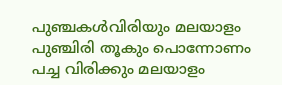പുഞ്ചകള്‍വിരിയും മലയാളം
പുഞ്ചിരി തൂകും പൊന്നോണം
പച്ച വിരിക്കും മലയാളം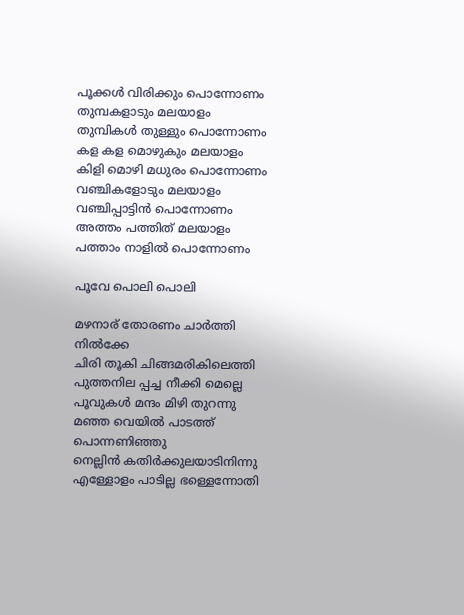പൂക്കള്‍ വിരിക്കും പൊന്നോണം
തുമ്പകളാടും മലയാളം
തുമ്പികള്‍ തുള്ളും പൊന്നോണം
കള കള മൊഴുകും മലയാളം
കിളി മൊഴി മധുരം പൊന്നോണം
വഞ്ചികളോടും മലയാളം
വഞ്ചിപ്പാട്ടിന്‍ പൊന്നോണം
അത്തം പത്തിത് മലയാളം
പത്താം നാളില്‍ പൊന്നോണം

പൂവേ പൊലി പൊലി

മഴനാര് തോരണം ചാര്‍ത്തി നില്‍ക്കേ
ചിരി തൂകി ചിങ്ങമരികിലെത്തി
പുത്തനില പ്പച്ച നീക്കി മെല്ലെ
പൂവുകള്‍ മന്ദം മിഴി തുറന്നു
മഞ്ഞ വെയില്‍ പാടത്ത് പൊന്നണിഞ്ഞു
നെല്ലിന്‍ കതിര്‍ക്കുലയാടിനിന്നു
എള്ളോളം പാടില്ല ഭള്ളെന്നോതി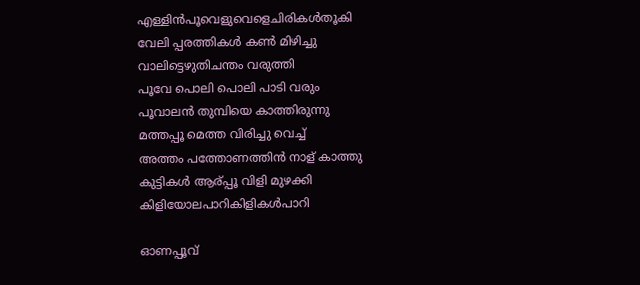എള്ളിന്‍പൂവെളുവെളെചിരികള്‍തൂകി
വേലി പ്പരത്തികള്‍ കണ്‍ മിഴിച്ചു
വാലിട്ടെഴുതിചന്തം വരുത്തി
പൂവേ പൊലി പൊലി പാടി വരും
പൂവാലന്‍ തുമ്പിയെ കാത്തിരുന്നു
മത്തപ്പൂ മെത്ത വിരിച്ചു വെച്ച്
അത്തം പത്തോണത്തിന്‍ നാള് കാത്തു
കുട്ടികള്‍ ആര്പ്പൂ വിളി മുഴക്കി
കിളിയോലപാറികിളികള്‍പാറി

ഓണപ്പൂവ്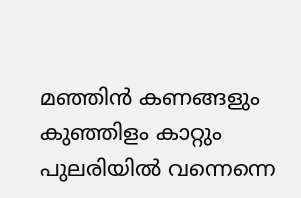മഞ്ഞിന്‍ കണങ്ങളും കുഞ്ഞിളം കാറ്റും
പുലരിയില്‍ വന്നെന്നെ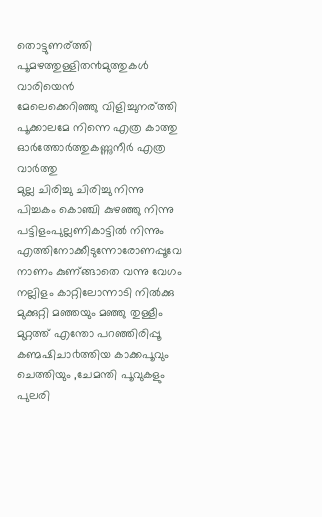തൊട്ടുണര്ത്തി
പൂമഴത്തുള്ളിത൯മുത്തുകള്‍ വാരിയെന്‍
മേലെക്കെറിഞ്ഞു വിളിച്ചുനര്ത്തി
പൂക്കാലമേ നിന്നെ എത്ര കാത്തു
ഓര്‍ത്തോര്‍ത്തുകണ്ണുനീര്‍ എത്ര വാര്‍ത്തു
മുല്ല ചിരിച്ചു ചിരിച്ചു നിന്നു
പിച്ചകം കൊഞ്ചി കുഴഞ്ഞു നിന്നു
പട്ടിളംപുല്ലണികാട്ടില്‍ നിന്നും
എത്തിനോക്കീടുന്നോരോണപ്പൂവേ
നാണം കുണ്‌ങ്ങാതെ വന്നു വേഗം
നല്ലിളം കാറ്റിലോന്നാടി നില്‍ക്കു
മുക്കുറ്റി മഞ്ഞയും മഞ്ഞു തുള്ളീം
മുറ്റത്ത് എന്തോ പറഞ്ഞിരിപ്പൂ
കണ്മഷിചാ൪ത്തിയ കാക്കപൂവും
ചെത്തിയും ,ചേമന്തി പൂവുകളും
പുലരി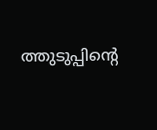ത്തുടുപ്പിന്റെ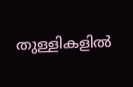തുള്ളികളില്‍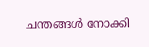ചന്തങ്ങള്‍ നോക്കി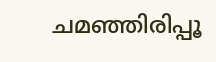ചമഞ്ഞിരിപ്പൂ